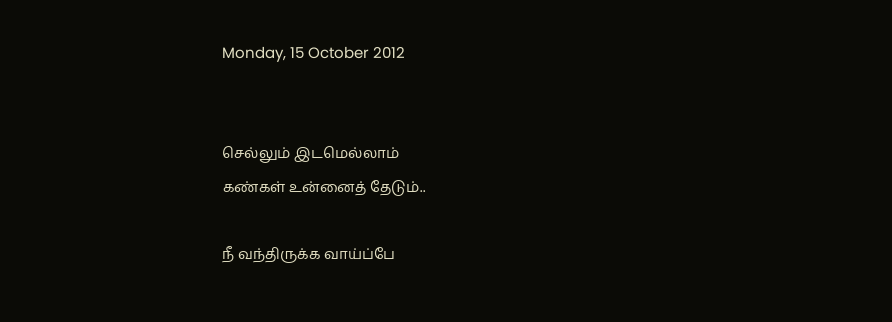Monday, 15 October 2012


செல்லும் இடமெல்லாம்
கண்கள் உன்னைத் தேடும்..

நீ வந்திருக்க வாய்ப்பே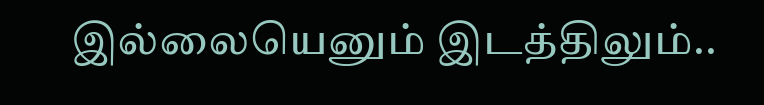இல்லையெனும் இடத்திலும்..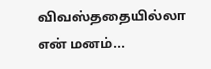விவஸ்ததையில்லா
என் மனம்...